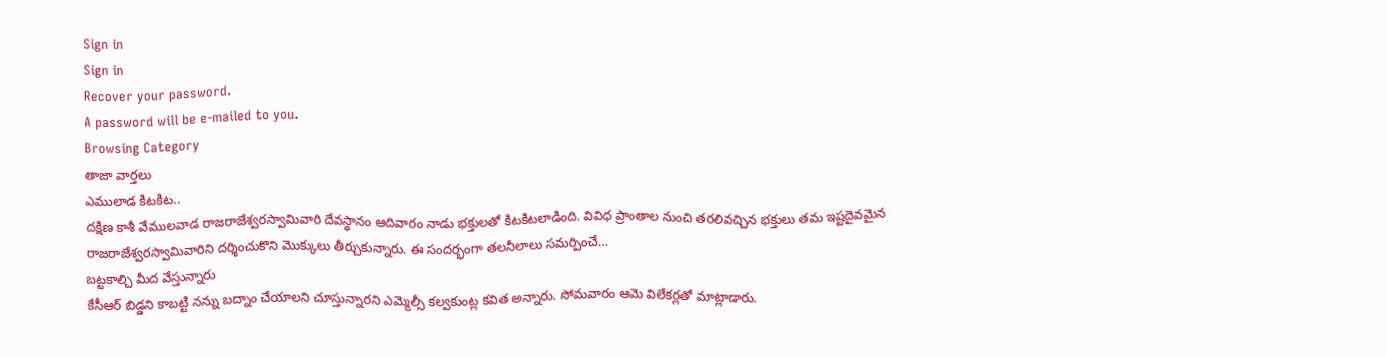Sign in
Sign in
Recover your password.
A password will be e-mailed to you.
Browsing Category
తాజా వార్తలు
ఎములాడ కిటకిట..
దక్షిణ కాశీ వేములవాడ రాజరాజేశ్వరస్వామివారి దేవస్థానం ఆదివారం నాడు భక్తులతో కిటకిటలాడింది. వివిధ ప్రాంతాల నుంచి తరలివచ్చిన భక్తులు తమ ఇష్టదైవమైన రాజరాజేశ్వరస్వామివారిని దర్శించుకొని మొక్కులు తీర్చుకున్నారు. ఈ సందర్భంగా తలనీలాలు సమర్పించే…
బట్టకాల్చి మీద వేస్తున్నారు
కేసీఆర్ బిడ్డని కాబట్టి నన్ను బద్నాం చేయాలని చూస్తున్నారని ఎమ్మెల్సీ కల్వకుంట్ల కవిత అన్నారు. సోమవారం ఆమె విలేకర్లతో మాట్లాడారు.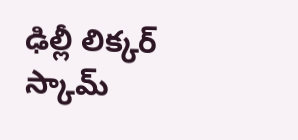ఢిల్లీ లిక్కర్ స్కామ్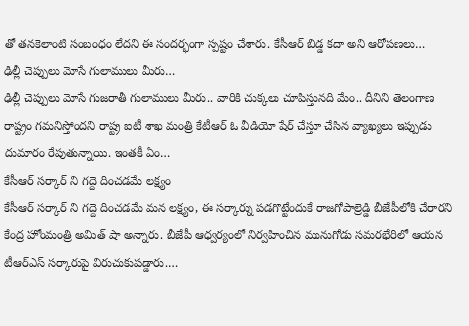తో తనకెలాంటి సంబంధం లేదని ఈ సందర్భంగా స్పష్టం చేశారు. కేసీఆర్ బిడ్డ కదా అని ఆరోపణలు…
ఢిల్లీ చెప్పులు మోసే గులాములు మీరు…
ఢిల్లీ చెప్పులు మోసే గుజరాతీ గులాములు మీరు.. వారికి చుక్కలు చూపిస్తునది మేం.. దీనిని తెలంగాణ రాష్ట్రం గమనిస్తోందని రాష్ట్ర ఐటీ శాఖ మంత్రి కేటీఆర్ ఓ వీడియో షేర్ చేస్తూ చేసిన వ్యాఖ్యలు ఇప్పుడు దుమారం రేపుతున్నాయి. ఇంతకీ ఏం…
కేసీఆర్ సర్కార్ ని గద్దె దించడమే లక్ష్యం
కేసీఆర్ సర్కార్ ని గద్దె దించడమే మన లక్ష్యం, ఈ సర్కార్ను పడగొట్టేందుకే రాజగోపాల్రెడ్డి బీజేపీలోకి చేరారని కేంద్ర హోంమంత్రి అమిత్ షా అన్నారు. బీజేపీ ఆధ్వర్యంలో నిర్వహించిన మునుగోడు సమరభేరిలో ఆయన టీఆర్ఎస్ సర్కారుపై విరుచుకుపడ్డారు.…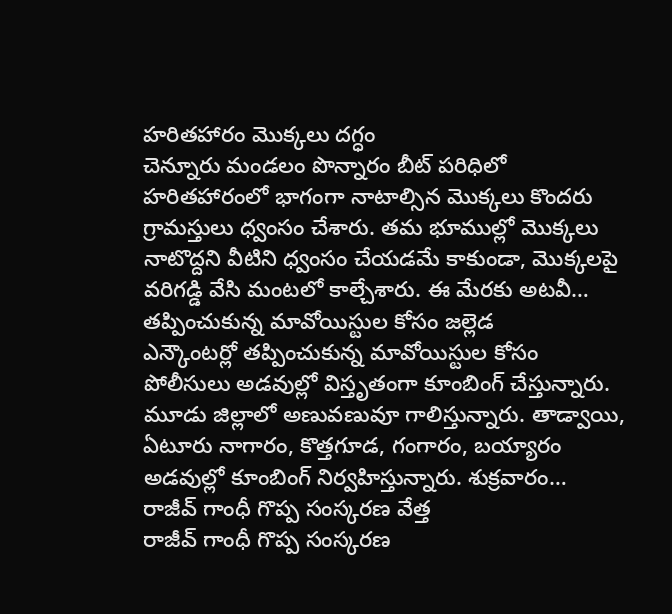హరితహారం మొక్కలు దగ్ధం
చెన్నూరు మండలం పొన్నారం బీట్ పరిధిలో హరితహారంలో భాగంగా నాటాల్సిన మొక్కలు కొందరు గ్రామస్తులు ధ్వంసం చేశారు. తమ భూముల్లో మొక్కలు నాటొద్దని వీటిని ధ్వంసం చేయడమే కాకుండా, మొక్కలపై వరిగడ్డి వేసి మంటలో కాల్చేశారు. ఈ మేరకు అటవీ…
తప్పించుకున్న మావోయిస్టుల కోసం జల్లెడ
ఎన్కౌంటర్లో తప్పించుకున్న మావోయిస్టుల కోసం పోలీసులు అడవుల్లో విస్తృతంగా కూంబింగ్ చేస్తున్నారు. మూడు జిల్లాలో అణువణువూ గాలిస్తున్నారు. తాడ్వాయి, ఏటూరు నాగారం, కొత్తగూడ, గంగారం, బయ్యారం అడవుల్లో కూంబింగ్ నిర్వహిస్తున్నారు. శుక్రవారం…
రాజీవ్ గాంధీ గొప్ప సంస్కరణ వేత్త
రాజీవ్ గాంధీ గొప్ప సంస్కరణ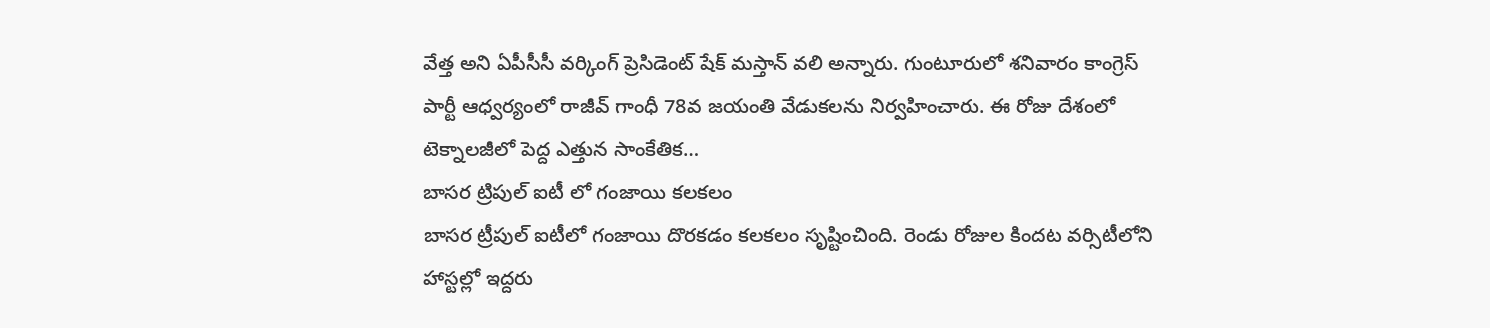వేత్త అని ఏపీసీసీ వర్కింగ్ ప్రెసిడెంట్ షేక్ మస్తాన్ వలి అన్నారు. గుంటూరులో శనివారం కాంగ్రెస్ పార్టీ ఆధ్వర్యంలో రాజీవ్ గాంధీ 78వ జయంతి వేడుకలను నిర్వహించారు. ఈ రోజు దేశంలో టెక్నాలజీలో పెద్ద ఎత్తున సాంకేతిక…
బాసర ట్రిపుల్ ఐటీ లో గంజాయి కలకలం
బాసర ట్రీపుల్ ఐటీలో గంజాయి దొరకడం కలకలం సృష్టించింది. రెండు రోజుల కిందట వర్సిటీలోని హాస్టల్లో ఇద్దరు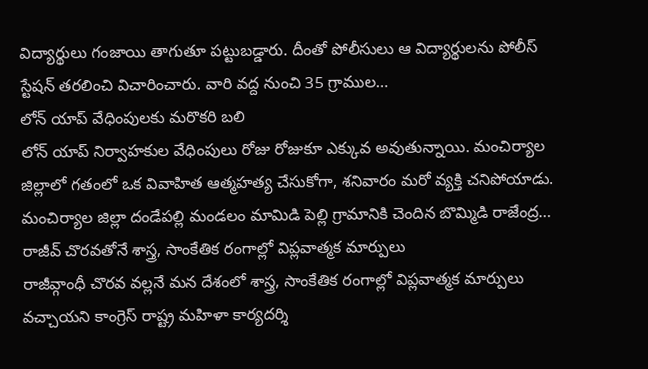విద్యార్థులు గంజాయి తాగుతూ పట్టుబడ్డారు. దీంతో పోలీసులు ఆ విద్యార్థులను పోలీస్ స్టేషన్ తరలించి విచారించారు. వారి వద్ద నుంచి 35 గ్రాముల…
లోన్ యాప్ వేధింపులకు మరొకరి బలి
లోన్ యాప్ నిర్వాహకుల వేధింపులు రోజు రోజుకూ ఎక్కువ అవుతున్నాయి. మంచిర్యాల జిల్లాలో గతంలో ఒక వివాహిత ఆత్మహత్య చేసుకోగా, శనివారం మరో వ్యక్తి చనిపోయాడు.
మంచిర్యాల జిల్లా దండేపల్లి మండలం మామిడి పెల్లి గ్రామానికి చెందిన బొమ్మిడి రాజేంద్ర…
రాజీవ్ చొరవతోనే శాస్త్ర, సాంకేతిక రంగాల్లో విప్లవాత్మక మార్పులు
రాజీవ్గాంధీ చొరవ వల్లనే మన దేశంలో శాస్త్ర, సాంకేతిక రంగాల్లో విప్లవాత్మక మార్పులు వచ్చాయని కాంగ్రెస్ రాష్ట్ర మహిళా కార్యదర్శి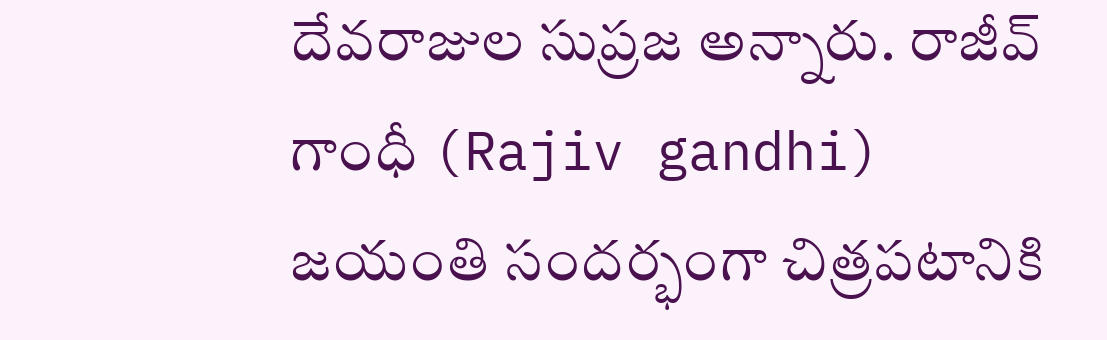దేవరాజుల సుప్రజ అన్నారు. రాజీవ్ గాంధీ (Rajiv gandhi) జయంతి సందర్భంగా చిత్రపటానికి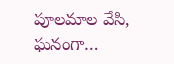పూలమాల వేసి, ఘనంగా…